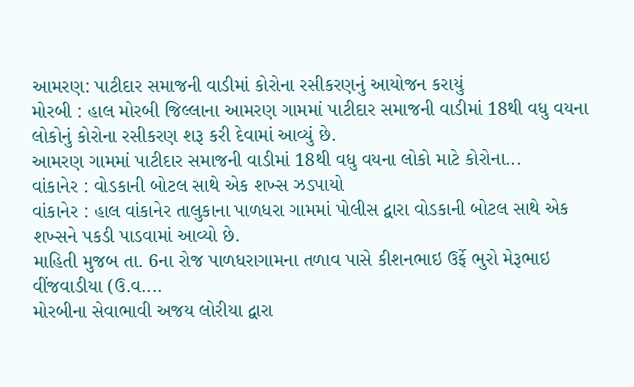આમરણ: પાટીદાર સમાજની વાડીમાં કોરોના રસીકરણનું આયોજન કરાયું
મોરબી : હાલ મોરબી જિલ્લાના આમરણ ગામમાં પાટીદાર સમાજની વાડીમાં 18થી વધુ વયના લોકોનું કોરોના રસીકરણ શરૂ કરી દેવામાં આવ્યું છે.
આમરણ ગામમાં પાટીદાર સમાજની વાડીમાં 18થી વધુ વયના લોકો માટે કોરોના...
વાંકાનેર : વોડકાની બોટલ સાથે એક શખ્સ ઝડપાયો
વાંકાનેર : હાલ વાંકાનેર તાલુકાના પાળધરા ગામમાં પોલીસ દ્વારા વોડકાની બોટલ સાથે એક શખ્સને પકડી પાડવામાં આવ્યો છે.
માહિતી મુજબ તા. 6ના રોજ પાળધરાગામના તળાવ પાસે કીશનભાઇ ઉર્ફે ભુરો મેરૂભાઇ વીંજવાડીયા (ઉ.વ....
મોરબીના સેવાભાવી અજય લોરીયા દ્વારા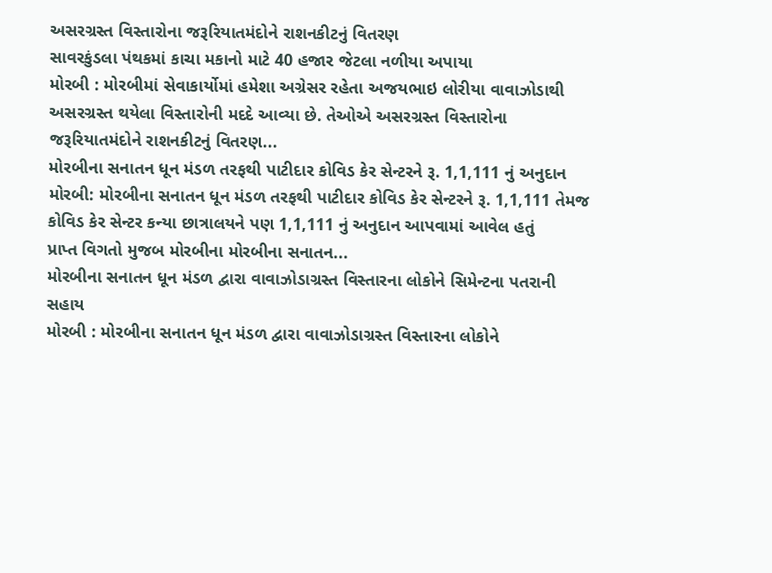અસરગ્રસ્ત વિસ્તારોના જરૂરિયાતમંદોને રાશનકીટનું વિતરણ
સાવરકુંડલા પંથકમાં કાચા મકાનો માટે 40 હજાર જેટલા નળીયા અપાયા
મોરબી : મોરબીમાં સેવાકાર્યોમાં હમેશા અગ્રેસર રહેતા અજયભાઇ લોરીયા વાવાઝોડાથી અસરગ્રસ્ત થયેલા વિસ્તારોની મદદે આવ્યા છે. તેઓએ અસરગ્રસ્ત વિસ્તારોના જરૂરિયાતમંદોને રાશનકીટનું વિતરણ...
મોરબીના સનાતન ધૂન મંડળ તરફથી પાટીદાર કોવિડ કેર સેન્ટરને રૂ. 1,1,111 નું અનુદાન
મોરબી: મોરબીના સનાતન ધૂન મંડળ તરફથી પાટીદાર કોવિડ કેર સેન્ટરને રૂ. 1,1,111 તેમજ કોવિડ કેર સેન્ટર કન્યા છાત્રાલયને પણ 1,1,111 નું અનુદાન આપવામાં આવેલ હતું
પ્રાપ્ત વિગતો મુજબ મોરબીના મોરબીના સનાતન...
મોરબીના સનાતન ધૂન મંડળ દ્વારા વાવાઝોડાગ્રસ્ત વિસ્તારના લોકોને સિમેન્ટના પતરાની સહાય
મોરબી : મોરબીના સનાતન ધૂન મંડળ દ્વારા વાવાઝોડાગ્રસ્ત વિસ્તારના લોકોને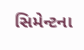સિમેન્ટના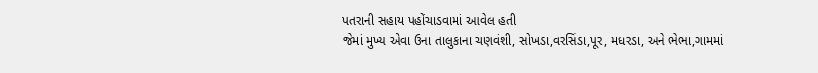પતરાની સહાય પહોંચાડવામાં આવેલ હતી
જેમાં મુખ્ય એવા ઉના તાલુકાના ચણવંશી, સોખડા,વરસિંડા,પૂર, મધરડા, અને ભેભા,ગામમાં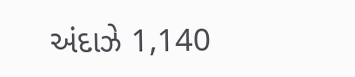અંદાઝે 1,140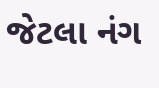જેટલા નંગ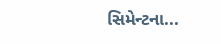સિમેન્ટના...